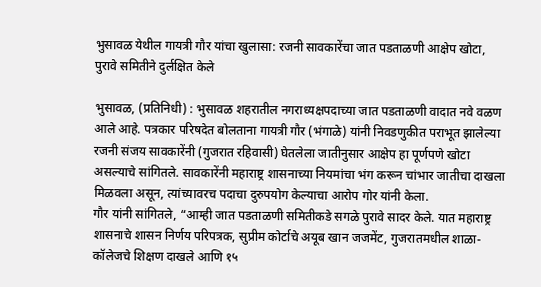भुसावळ येथील गायत्री गौर यांचा खुलासा: रजनी सावकारेंचा जात पडताळणी आक्षेप खोटा, पुरावे समितीने दुर्लक्षित केले

भुसावळ, (प्रतिनिधी) : भुसावळ शहरातील नगराध्यक्षपदाच्या जात पडताळणी वादात नवे वळण आले आहे. पत्रकार परिषदेत बोलताना गायत्री गौर (भंगाळे) यांनी निवडणुकीत पराभूत झालेल्या रजनी संजय सावकारेंनी (गुजरात रहिवासी) घेतलेला जातीनुसार आक्षेप हा पूर्णपणे खोटा असल्याचे सांगितले. सावकारेंनी महाराष्ट्र शासनाच्या नियमांचा भंग करून चांभार जातीचा दाखला मिळवला असून, त्यांच्यावरच पदाचा दुरुपयोग केल्याचा आरोप गोर यांनी केला.
गौर यांनी सांगितले, “आम्ही जात पडताळणी समितीकडे सगळे पुरावे सादर केले. यात महाराष्ट्र शासनाचे शासन निर्णय परिपत्रक, सुप्रीम कोर्टाचे अयूब खान जजमेंट, गुजरातमधील शाळा-कॉलेजचे शिक्षण दाखले आणि १५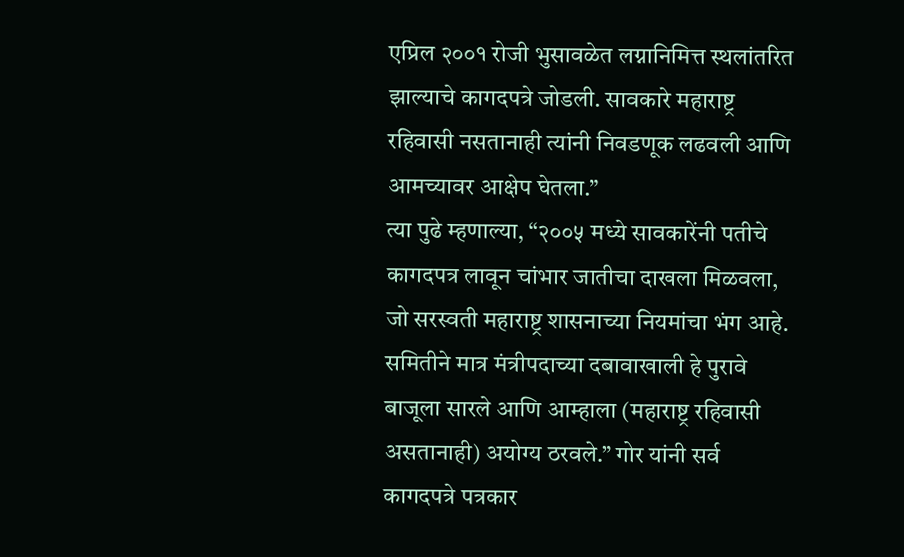एप्रिल २००१ रोजी भुसावळेत लग्नानिमित्त स्थलांतरित झाल्याचे कागदपत्रे जोडली. सावकारे महाराष्ट्र रहिवासी नसतानाही त्यांनी निवडणूक लढवली आणि आमच्यावर आक्षेप घेतला.”
त्या पुढे म्हणाल्या, “२००५ मध्ये सावकारेंनी पतीचे कागदपत्र लावून चांभार जातीचा दाखला मिळवला, जो सरस्वती महाराष्ट्र शासनाच्या नियमांचा भंग आहे. समितीने मात्र मंत्रीपदाच्या दबावाखाली हे पुरावे बाजूला सारले आणि आम्हाला (महाराष्ट्र रहिवासी असतानाही) अयोग्य ठरवले.” गोर यांनी सर्व कागदपत्रे पत्रकार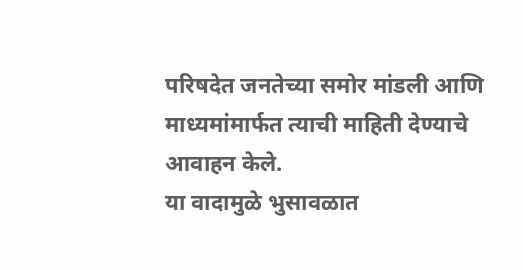परिषदेत जनतेच्या समोर मांडली आणि माध्यमांमार्फत त्याची माहिती देण्याचे आवाहन केले.
या वादामुळे भुसावळात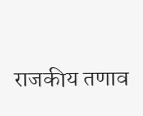राजकीय तणाव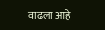वाढला आहे